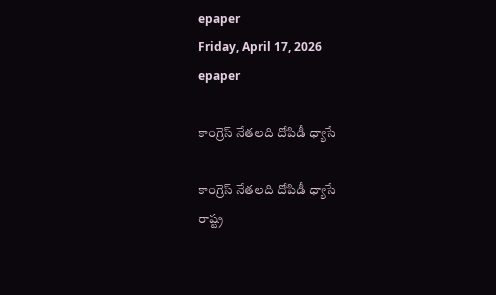epaper
Friday, April 17, 2026
epaper

కాంగ్రెస్ నేత‌ల‌ది దోపిడీ ధ్యాసే

కాంగ్రెస్ నేత‌ల‌ది దోపిడీ ధ్యాసే
రాష్ట్ర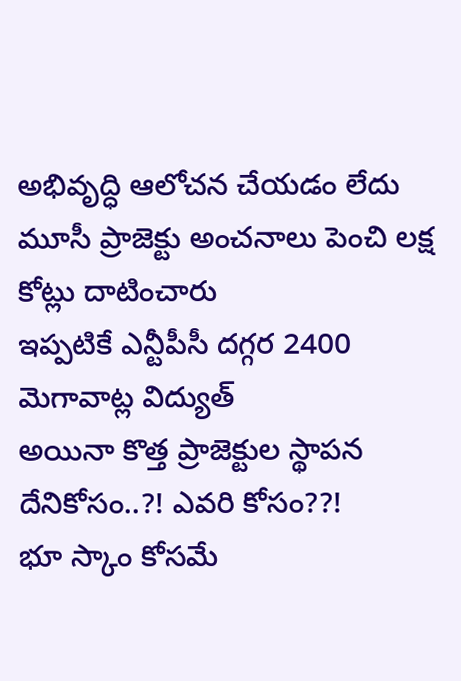అభివృద్ధి ఆలోచ‌న చేయ‌డం లేదు
మూసీ ప్రాజెక్టు అంచ‌నాలు పెంచి ల‌క్ష కోట్లు దాటించారు
ఇప్ప‌టికే ఎన్టీపీసీ దగ్గర 2400 మెగావాట్ల విద్యుత్‌
అయినా కొత్త ప్రాజెక్టుల స్థాప‌న‌ దేనికోసం..?! ఎవ‌రి కోసం??!
భూ స్కాం కోస‌మే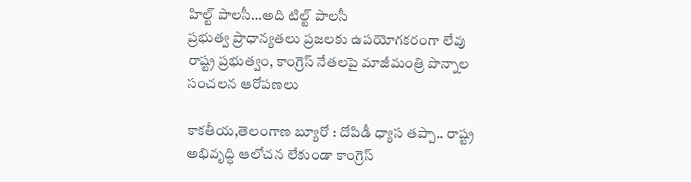హిల్ట్ పాల‌సీ…అది టిల్ట్ పాల‌సీ
ప్రభుత్వ ప్రాధాన్యతలు ప్రజలకు ఉపయోగకరంగా లేవు
రాష్ట్ర ప్ర‌భుత్వం, కాంగ్రెస్ నేత‌ల‌పై మాజీమంత్రి పొన్నాల సంచ‌ల‌న ఆరోప‌ణ‌లు

కాక‌తీయ‌,తెలంగాణ బ్యూరో : దోపిడీ ధ్యాస త‌ప్పా.. రాష్ట్ర అభివృద్ధి ఆలోచ‌న లేకుండా కాంగ్రెస్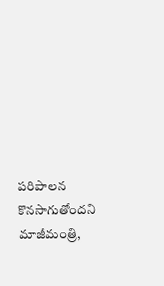ప‌రిపాల‌న కొన‌సాగుతోంద‌ని మాజీమంత్రి,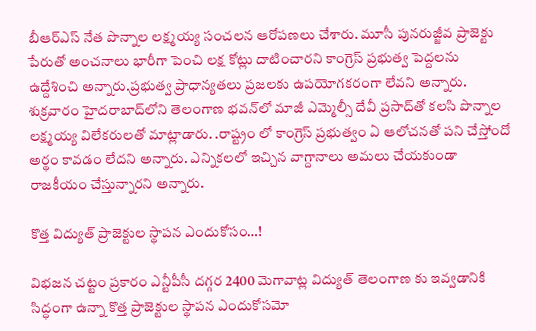బీఆర్ఎస్ నేత‌ పొన్నాల ల‌క్ష్మ‌య్య సంచ‌ల‌న ఆరోప‌ణ‌లు చేశారు. మూసీ పునరుజ్జీవ ప్రాజెక్టు పేరుతో అంచనాలు భారీగా పెంచి లక్ష కోట్లు దాటించార‌ని కాంగ్రెస్ ప్ర‌భుత్వ పెద్ద‌ల‌ను ఉద్దేశించి అన్నారు.ప్రభుత్వ ప్రాధాన్యతలు ప్రజలకు ఉపయోగకరంగా లేవ‌ని అన్నారు. శుక్ర‌వారం హైద‌రాబాద్‌లోని తెలంగాణ భ‌వ‌న్‌లో మాజీ ఎమ్మెల్సీ దేవీ ప్ర‌సాద్‌తో క‌ల‌సి పొన్నాల ల‌క్ష్మ‌య్య విలేక‌రుల‌తో మాట్లాడారు. .రాష్ట్రం లో కాంగ్రెస్ ప్రభుత్వం ఏ ఆలోచనతో పని చేస్తోందో అర్థం కావడం లేద‌ని అన్నారు. ఎన్నికలలో ఇచ్చిన వాగ్దానాలు అమలు చేయకుండా రాజకీయం చేస్తున్నార‌ని అన్నారు.

కొత్త విద్యుత్ ప్రాజెక్టుల స్థాప‌న ఎందుకోసం…!

విభజన చట్టం ప్రకారం ఎన్టీపీసీ దగ్గర 2400 మెగావాట్ల విద్యుత్ తెలంగాణ కు ఇవ్వడానికి సిద్ధంగా ఉన్నా కొత్త ప్రాజెక్టుల స్థాపన ఎందుకోస‌మో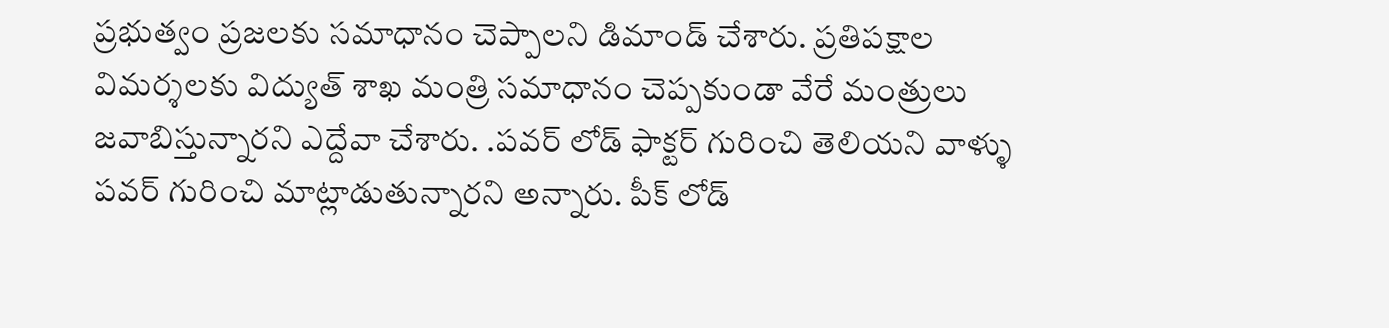ప్ర‌భుత్వం ప్ర‌జ‌ల‌కు స‌మాధానం చెప్పాల‌ని డిమాండ్ చేశారు. ప్రతిపక్షాల విమర్శలకు విద్యుత్ శాఖ మంత్రి సమాధానం చెప్పకుండా వేరే మంత్రులు జవాబిస్తున్నార‌ని ఎద్దేవా చేశారు. .పవర్ లోడ్ ఫాక్టర్ గురించి తెలియని వాళ్ళు పవర్ గురించి మాట్లాడుతున్నార‌ని అన్నారు. పీక్ లోడ్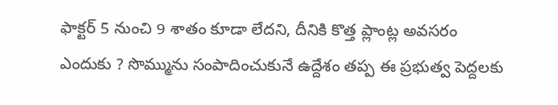ఫాక్టర్ 5 నుంచి 9 శాతం కూడా లేద‌ని, దీనికి కొత్త ప్లాంట్ల అవసరం ఎందుకు ? సొమ్మును సంపాదించుకునే ఉద్దేశం తప్ప ఈ ప్రభుత్వ పెద్దలకు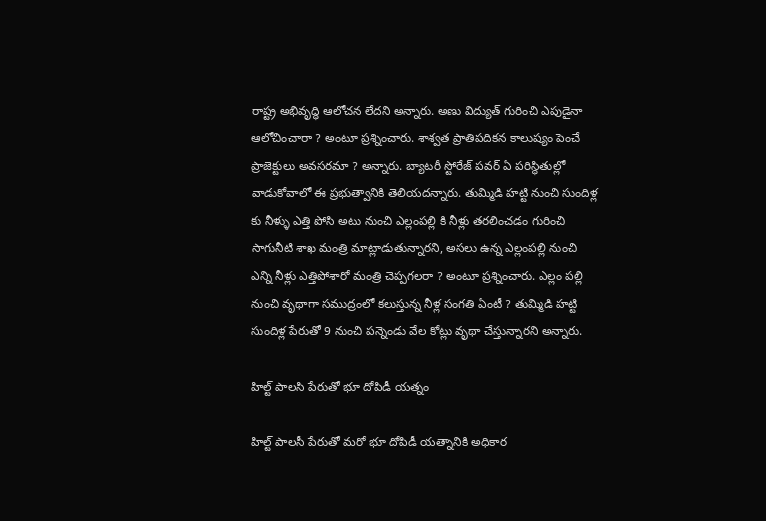రాష్ట్ర అభివృద్ధి ఆలోచన లేద‌ని అన్నారు. అణు విద్యుత్ గురించి ఎపుడైనా ఆలోచించారా ? అంటూ ప్ర‌శ్నించారు. శాశ్వత ప్రాతిపదికన కాలుష్యం పెంచే ప్రాజెక్టులు అవసరమా ? అన్నారు. బ్యాటరీ స్టోరేజ్ పవర్ ఏ పరిస్థితుల్లో వాడుకోవాలో ఈ ప్రభుత్వానికి తెలియద‌న్నారు. తుమ్మిడి హట్టి నుంచి సుందిళ్ల కు నీళ్ళు ఎత్తి పోసి అటు నుంచి ఎల్లంపల్లి కి నీళ్లు తరలించడం గురించి సాగునీటి శాఖ మంత్రి మాట్లాడుతున్నార‌ని, అసలు ఉన్న ఎల్లంపల్లి నుంచి ఎన్ని నీళ్లు ఎత్తిపోశారో మంత్రి చెప్పగలరా ? అంటూ ప్ర‌శ్నించారు. ఎల్లం పల్లి నుంచి వృథాగా సముద్రంలో కలుస్తున్న నీళ్ల సంగతి ఏంటీ ? తుమ్మిడి హట్టి సుందిళ్ల పేరుతో 9 నుంచి పన్నెండు వేల కోట్లు వృథా చేస్తున్నారని అన్నారు.

హిల్ట్ పాలసి పేరుతో భూ దోపిడీ యత్నం

హిల్ట్ పాలసీ పేరుతో మరో భూ దోపిడీ యత్నానికి అధికార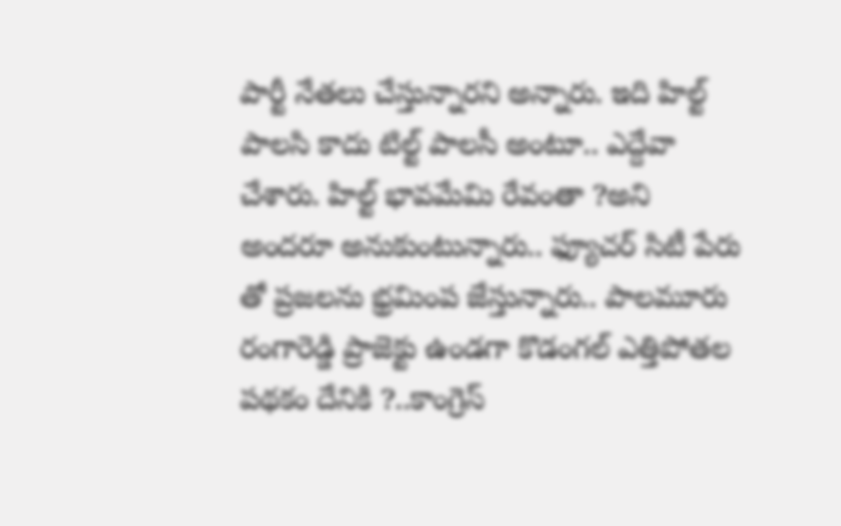పార్టీ నేత‌లు చేస్తున్నార‌ని అన్నారు. ఇది హిల్ట్ పాలసి కాదు టిల్ట్ పాలసీ అంటూ.. ఎద్దేవా చేశారు. హిల్ట్ భావమేమి రేవంతా ?అని అందరూ అనుకుంటున్నారు.. ఫ్యూచర్ సిటీ పేరు తో ప్రజలను భ్రమింప జేస్తున్నారు.. పాలమూరు రంగారెడ్డి ప్రాజెక్టు ఉండగా కొడంగల్ ఎత్తిపోతల పథకం దేనికి ?..కాంగ్రెస్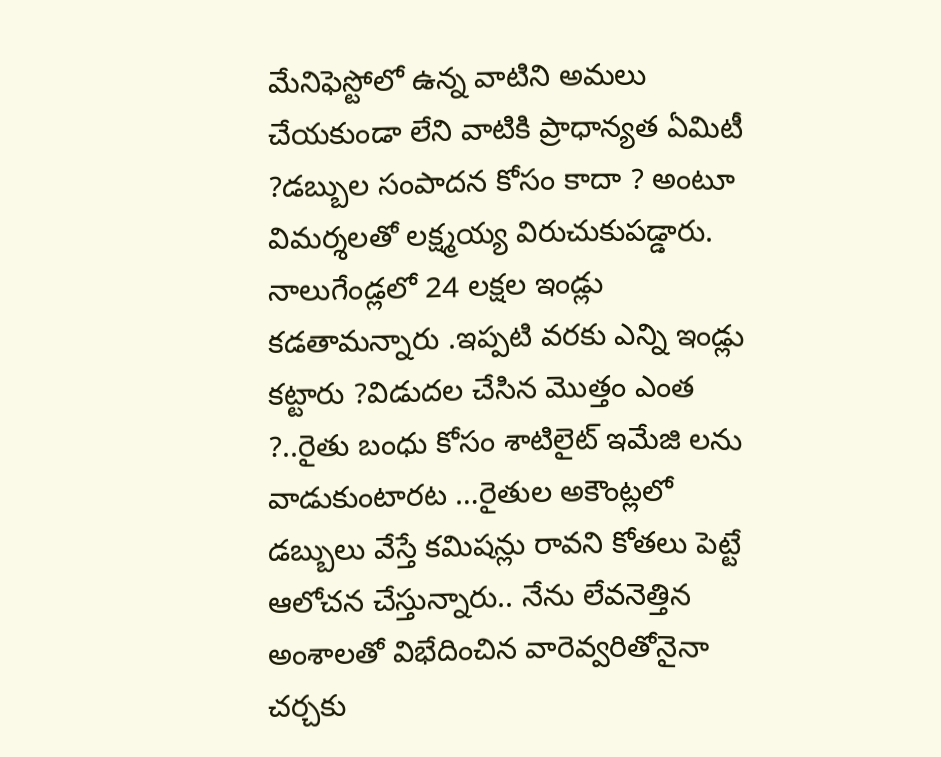మేనిఫెస్టోలో ఉన్న వాటిని అమలు చేయకుండా లేని వాటికి ప్రాధాన్యత ఏమిటీ ?డబ్బుల సంపాదన కోసం కాదా ? అంటూ విమ‌ర్శ‌లతో ల‌క్ష్మ‌య్య విరుచుకుప‌డ్డారు. నాలుగేండ్లలో 24 లక్షల ఇండ్లు కడతామన్నారు .ఇప్పటి వరకు ఎన్ని ఇండ్లు కట్టారు ?విడుదల చేసిన మొత్తం ఎంత ?..రైతు బంధు కోసం శాటిలైట్ ఇమేజి లను వాడుకుంటారట …రైతుల అకౌంట్లలో డబ్బులు వేస్తే కమిషన్లు రావని కోతలు పెట్టే ఆలోచన చేస్తున్నారు.. నేను లేవనెత్తిన అంశాలతో విభేదించిన వారెవ్వరితోనైనా చర్చకు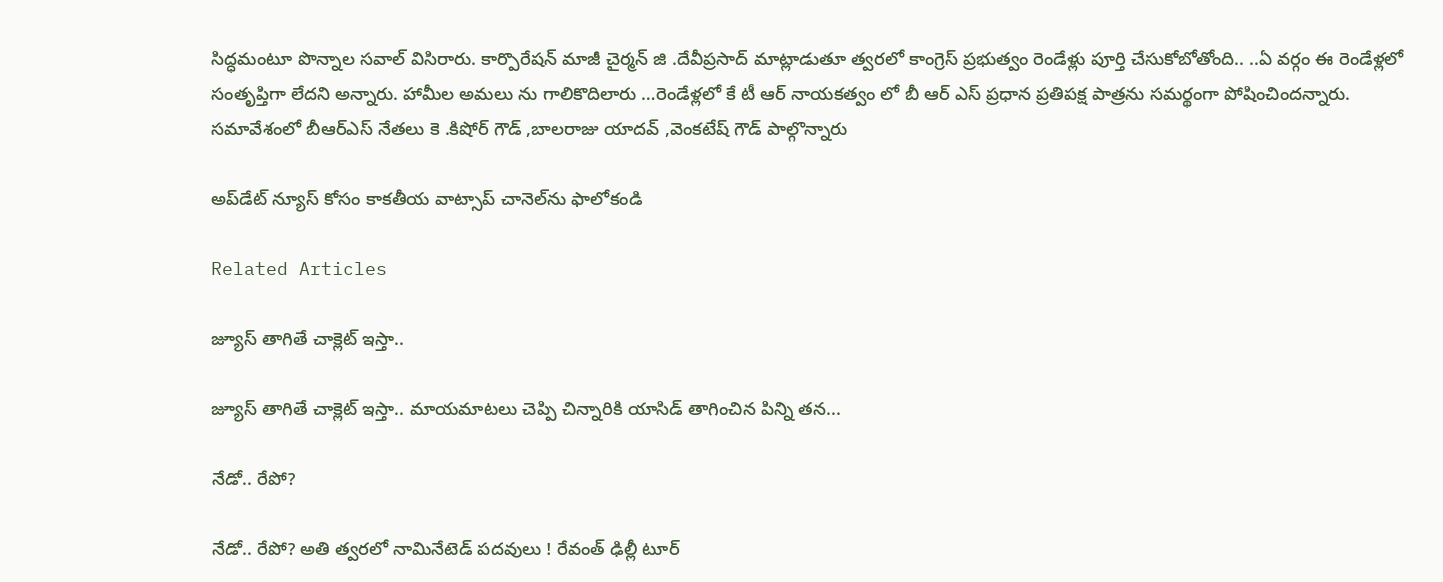సిద్ధ‌మంటూ పొన్నాల స‌వాల్ విసిరారు. కార్పొరేషన్ మాజీ చైర్మన్ జి .దేవీప్రసాద్ మాట్లాడుతూ త్వరలో కాంగ్రెస్ ప్రభుత్వం రెండేళ్లు పూర్తి చేసుకోబోతోంది.. ..ఏ వర్గం ఈ రెండేళ్లలో సంతృప్తిగా లేద‌ని అన్నారు. హామీల అమలు ను గాలికొదిలారు …రెండేళ్లలో కే టీ ఆర్ నాయకత్వం లో బీ ఆర్ ఎస్ ప్రధాన ప్రతిపక్ష పాత్రను సమర్థంగా పోషించింద‌న్నారు. స‌మావేశంలో బీఆర్ఎస్ నేతలు కె .కిషోర్ గౌడ్ ,బాలరాజు యాదవ్ ,వెంకటేష్ గౌడ్ పాల్గొన్నారు

అప్‌డేట్ న్యూస్ కోసం కాక‌తీయ వాట్సాప్ చానెల్‌ను ఫాలోకండి

Related Articles

జ్యూస్ తాగితే చాక్లెట్ ఇస్తా..

జ్యూస్ తాగితే చాక్లెట్ ఇస్తా.. మాయమాటలు చెప్పి చిన్నారికి యాసిడ్ తాగించిన పిన్ని తన...

నేడో.. రేపో?

నేడో.. రేపో? అతి త్వ‌ర‌లో నామినేటెడ్ ప‌ద‌వులు ! రేవంత్ ఢిల్లీ టూర్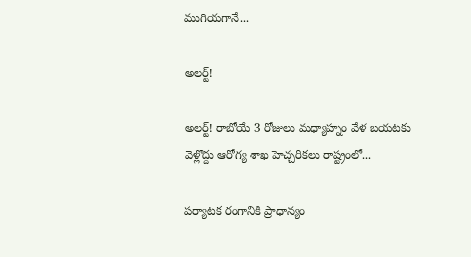ముగియ‌గానే...

అల‌ర్ట్!

అల‌ర్ట్! రాబోయే 3 రోజులు మధ్యాహ్నం వేళ బయటకు వెళ్లొద్దు ఆరోగ్య శాఖ హెచ్చరికలు రాష్ట్రంలో...

ప‌ర్యాట‌క రంగానికి ప్రాధాన్యం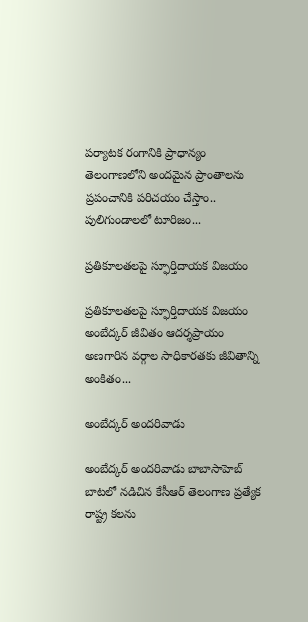ప‌ర్యాట‌క రంగానికి ప్రాధాన్యం తెలంగాణలోని అందమైన ప్రాంతాలను ప్రపంచానికి పరిచయం చేస్తాం.. పులిగుండాలలో టూరిజం...

ప్రతికూలతలపై స్ఫూర్తిదాయక విజయం

ప్రతికూలతలపై స్ఫూర్తిదాయక విజయం అంబేద్కర్ జీవితం ఆద‌ర్శ‌ప్రాయం అణగారిన వర్గాల సాధికారతకు జీవితాన్ని అంకితం...

అంబేద్క‌ర్ అంద‌రివాడు

అంబేద్క‌ర్ అంద‌రివాడు బాబాసాహెబ్ బాట‌లో న‌డిచిన కేసీఆర్ తెలంగాణ ప్రత్యేక రాష్ట్ర కలను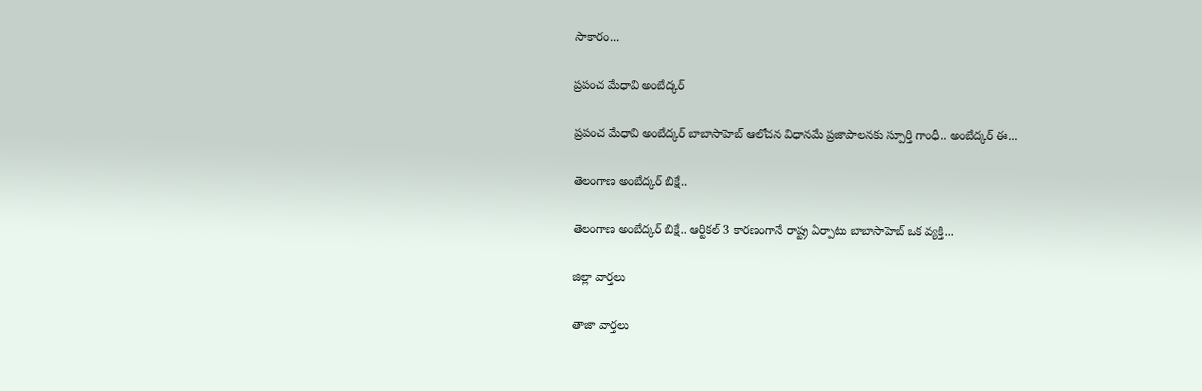సాకారం...

ప్రపంచ మేధావి అంబేద్కర్

ప్రపంచ మేధావి అంబేద్కర్ బాబాసాహెబ్ ఆలోచన విధానమే ప్రజాపాలనకు స్పూర్తి గాంధీ.. అంబేద్క‌ర్ ఈ...

తెలంగాణ అంబేద్క‌ర్ బిక్షే..

తెలంగాణ అంబేద్క‌ర్ బిక్షే.. ఆర్టికల్ 3 కారణంగానే రాష్ట్ర ఏర్పాటు బాబాసాహెబ్ ఒక వ్యక్తి...

జిల్లా వార్త‌లు

తాజా వార్త‌లు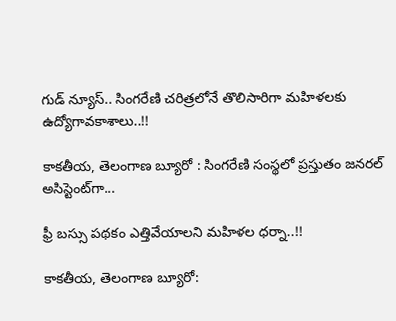గుడ్ న్యూస్.. సింగరేణి చరిత్రలోనే తొలిసారిగా మ‌హిళ‌ల‌కు ఉద్యోగావ‌కాశాలు..!!

కాక‌తీయ‌, తెలంగాణ బ్యూరో : సింగరేణి సంస్థలో ప్రస్తుతం జనరల్ అసిస్టెంట్‌గా...

ఫ్రీ బస్సు పథకం ఎత్తివేయాలని మహిళల ధర్నా..!!

కాకతీయ, తెలంగాణ బ్యూరో: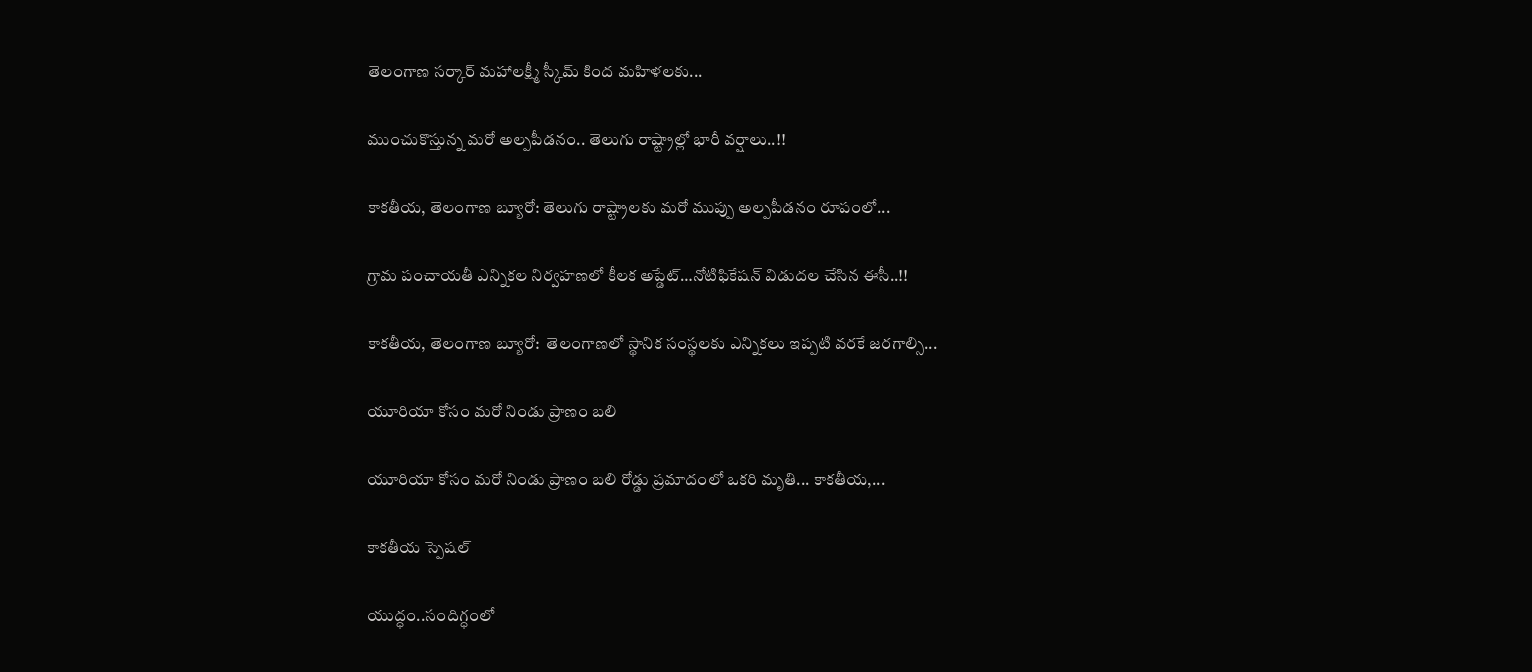తెలంగాణ సర్కార్ మహాలక్ష్మీ స్కీమ్ కింద మహిళలకు...

ముంచుకొస్తున్న మరో అల్పపీడనం.. తెలుగు రాష్ట్రాల్లో భారీ వర్షాలు..!!

కాకతీయ, తెలంగాణ బ్యూరో: తెలుగు రాష్ట్రాలకు మరో ముప్పు అల్పపీడనం రూపంలో...

గ్రామ పంచాయ‌తీ ఎన్నిక‌ల నిర్వ‌హ‌ణ‌లో కీల‌క అప్డేట్‌…నోటిఫికేషన్ విడుదల చేసిన ఈసీ..!!

కాకతీయ, తెలంగాణ బ్యూరో:  తెలంగాణలో స్థానిక సంస్థలకు ఎన్నికలు ఇప్పటి వరకే జరగాల్సి...

యూరియా కోసం మరో నిండు ప్రాణం బలి

యూరియా కోసం మరో నిండు ప్రాణం బలి రోడ్డు ప్రమాదంలో ఒకరి మృతి... కాకతీయ,...

కాక‌తీయ స్పెష‌ల్‌

యుద్ధం..సందిగ్ధంలో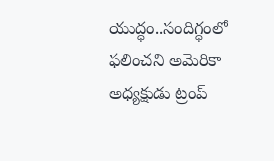యుద్ధం..సందిగ్ధంలో ఫ‌లించని అమెరికా అధ్య‌క్షుడు ట్రంప్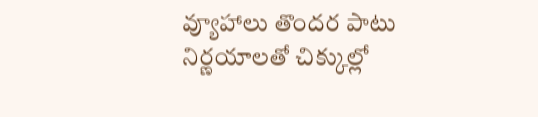వ్యూహాలు తొంద‌ర పాటు నిర్ణ‌యాల‌తో చిక్కుల్లో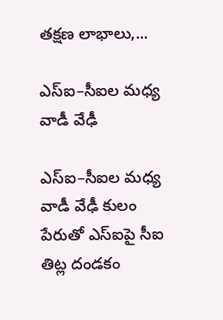తక్షణ లాభాలు,...

ఎస్ఐ–సీఐల మ‌ధ్య వాడీ వేఢీ

ఎస్ఐ–సీఐల మ‌ధ్య వాడీ వేఢీ కులం పేరుతో ఎస్ఐపై సీఐ తిట్ల దండ‌కం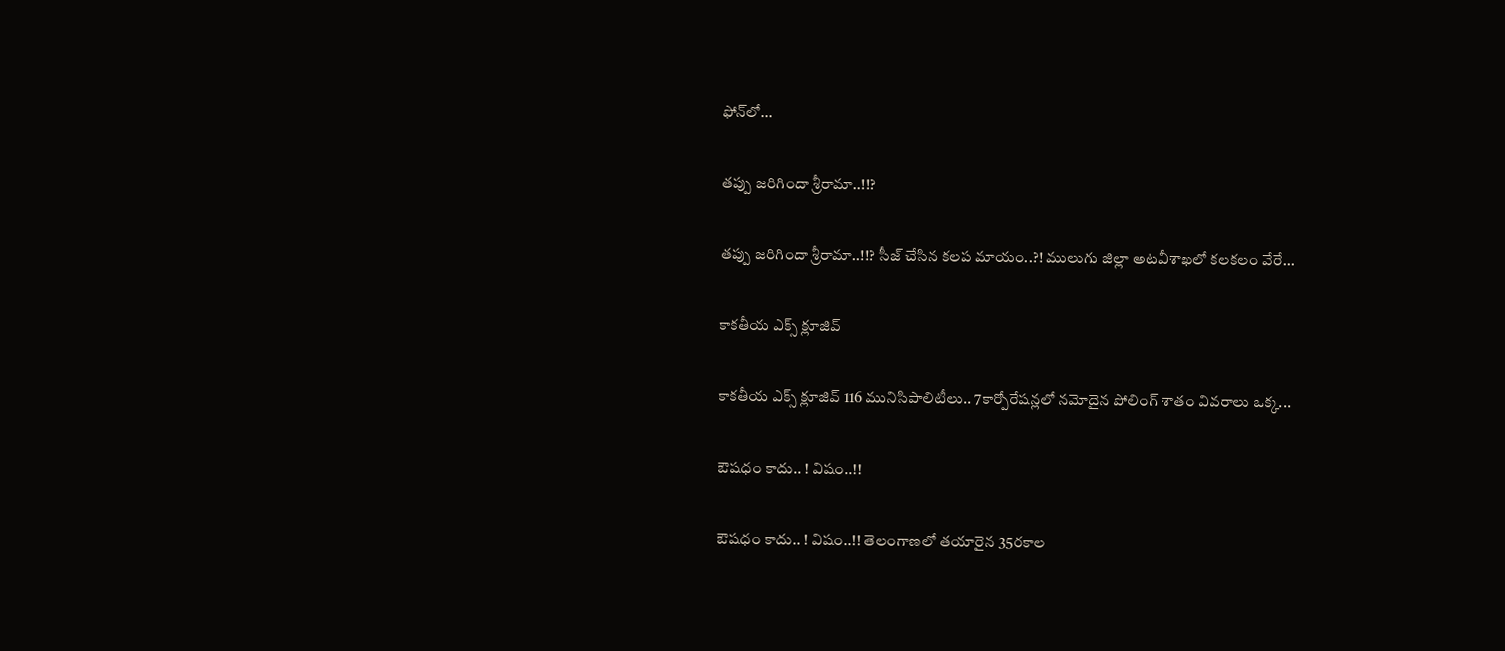ఫోన్‌లో...

త‌ప్పు జ‌రిగిందా శ్రీరామా..!!?

త‌ప్పు జ‌రిగిందా శ్రీరామా..!!? సీజ్ చేసిన క‌ల‌ప‌ మాయం..?! ములుగు జిల్లా అట‌వీశాఖ‌లో క‌ల‌క‌లం వేరే...

కాక‌తీయ ఎక్స్ క్లూజివ్

కాక‌తీయ ఎక్స్ క్లూజివ్ 116 మునిసిపాలిటీలు.. 7కార్పోరేష‌న్ల‌లో న‌మోదైన పోలింగ్ శాతం వివ‌రాలు ఒక్క...

ఔష‌ధం కాదు.. ! విషం..!!

ఔష‌ధం కాదు.. ! విషం..!! తెలంగాణలో తయారైన 35ర‌కాల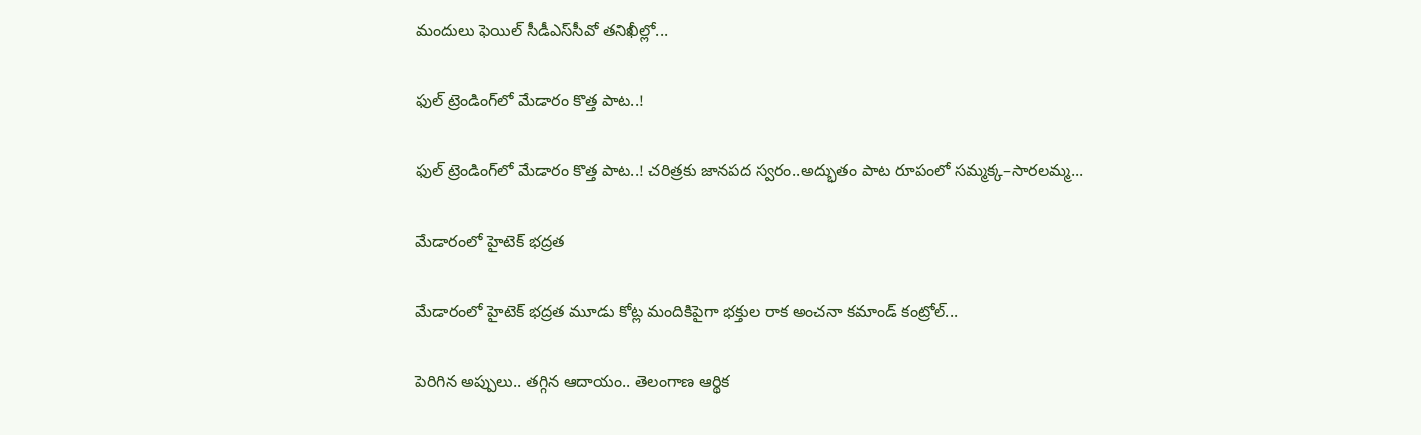మందులు ఫెయిల్‌ సీడీఎస్‌సీవో తనిఖీల్లో...

ఫుల్ ట్రెండింగ్‌లో మేడారం కొత్త పాట..!

ఫుల్ ట్రెండింగ్‌లో మేడారం కొత్త పాట..! చరిత్రకు జానపద స్వరం..అద్భుతం పాట రూపంలో సమ్మక్క–సారలమ్మ...

మేడారంలో హైటెక్ భద్రత

మేడారంలో హైటెక్ భద్రత మూడు కోట్ల మందికిపైగా భక్తుల రాక అంచనా కమాండ్ కంట్రోల్...

పెరిగిన అప్పులు.. తగ్గిన ఆదాయం.. తెలంగాణ ఆర్థిక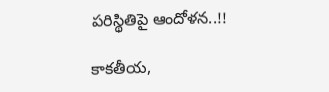పరిస్థితిపై ఆందోళన..!!

కాకతీయ,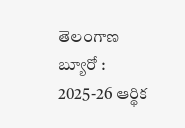తెలంగాణ బ్యూరో : 2025-26 ఆర్థిక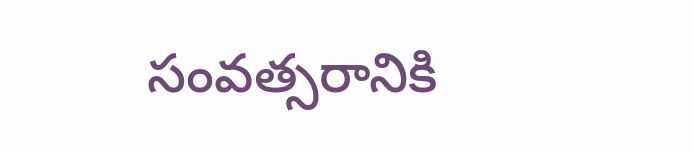సంవత్సరానికి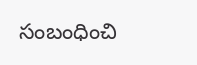సంబంధించి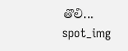తొలి...
spot_img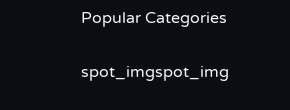Popular Categories

spot_imgspot_img